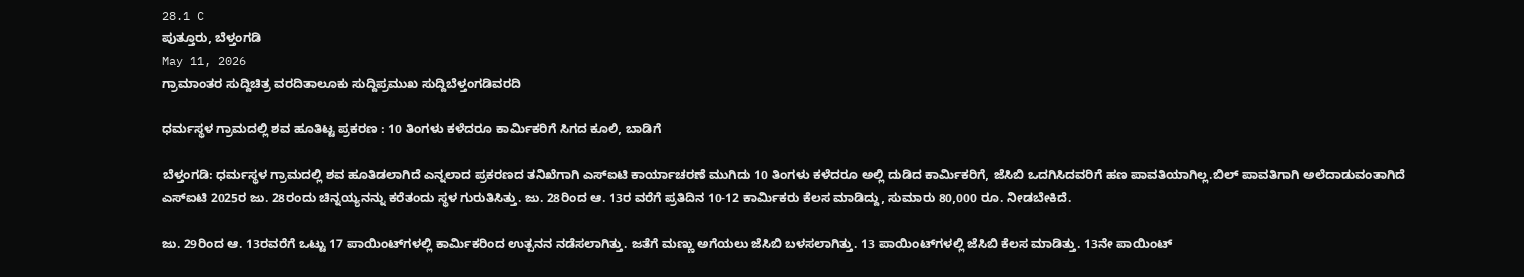28.1 C
ಪುತ್ತೂರು, ಬೆಳ್ತಂಗಡಿ
May 11, 2026
ಗ್ರಾಮಾಂತರ ಸುದ್ದಿಚಿತ್ರ ವರದಿತಾಲೂಕು ಸುದ್ದಿಪ್ರಮುಖ ಸುದ್ದಿಬೆಳ್ತಂಗಡಿವರದಿ

ಧರ್ಮಸ್ಥಳ ಗ್ರಾಮದಲ್ಲಿ ಶವ ಹೂತಿಟ್ಟ ಪ್ರಕರಣ : 10 ತಿಂಗಳು ಕಳೆದರೂ ಕಾರ್ಮಿಕರಿಗೆ ಸಿಗದ ಕೂಲಿ, ಬಾಡಿಗೆ

ಬೆಳ್ತಂಗಡಿ: ಧರ್ಮಸ್ಥಳ ಗ್ರಾಮದಲ್ಲಿ ಶವ ಹೂತಿಡಲಾಗಿದೆ ಎನ್ನಲಾದ ಪ್ರಕರಣದ ತನಿಖೆಗಾಗಿ ಎಸ್‌ಐಟಿ ಕಾರ್ಯಾಚರಣೆ ಮುಗಿದು 10 ತಿಂಗಳು ಕಳೆದರೂ ಅಲ್ಲಿ ದುಡಿದ ಕಾರ್ಮಿಕರಿಗೆ, ಜೆಸಿಬಿ ಒದಗಿಸಿದವರಿಗೆ ಹಣ ಪಾವತಿಯಾಗಿಲ್ಲ.ಬಿಲ್ ಪಾವತಿಗಾಗಿ ಅಲೆದಾಡುವಂತಾಗಿದೆ ಎಸ್‌ಐಟಿ 2025ರ ಜು. 28ರಂದು ಚಿನ್ನಯ್ಯನನ್ನು ಕರೆತಂದು ಸ್ಥಳ ಗುರುತಿಸಿತ್ತು. ಜು. 28ರಿಂದ ಆ. 13ರ ವರೆಗೆ ಪ್ರತಿದಿನ 10-12 ಕಾರ್ಮಿಕರು ಕೆಲಸ ಮಾಡಿದ್ದು, ಸುಮಾರು 80,000 ರೂ. ನೀಡಬೇಕಿದೆ.

ಜು. 29ರಿಂದ ಆ. 13ರವರೆಗೆ ಒಟ್ಟು 17 ಪಾಯಿಂಟ್‌ಗಳಲ್ಲಿ ಕಾರ್ಮಿಕರಿಂದ ಉತ್ಪನನ ನಡೆಸಲಾಗಿತ್ತು. ಜತೆಗೆ ಮಣ್ಣು ಅಗೆಯಲು ಜೆಸಿಬಿ ಬಳಸಲಾಗಿತ್ತು. 13 ಪಾಯಿಂಟ್‌ಗಳಲ್ಲಿ ಜೆಸಿಬಿ ಕೆಲಸ ಮಾಡಿತ್ತು. 13ನೇ ಪಾಯಿಂಟ್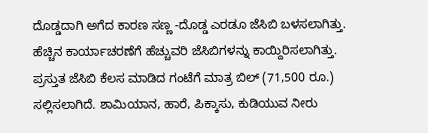ದೊಡ್ಡದಾಗಿ ಅಗೆದ ಕಾರಣ ಸಣ್ಣ -ದೊಡ್ಡ ಎರಡೂ ಜೆಸಿಬಿ ಬಳಸಲಾಗಿತ್ತು. ಹೆಚ್ಚಿನ ಕಾರ್ಯಾಚರಣೆಗೆ ಹೆಚ್ಚುವರಿ ಜೆಸಿಬಿಗಳನ್ನು ಕಾಯ್ದಿರಿಸಲಾಗಿತ್ತು. ಪ್ರಸ್ತುತ ಜೆಸಿಬಿ ಕೆಲಸ ಮಾಡಿದ ಗಂಟೆಗೆ ಮಾತ್ರ ಬಿಲ್ (71,500 ರೂ.) ಸಲ್ಲಿಸಲಾಗಿದೆ. ಶಾಮಿಯಾನ, ಹಾರೆ, ಪಿಕ್ಕಾಸು, ಕುಡಿಯುವ ನೀರು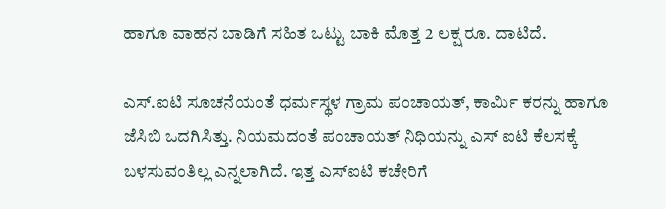ಹಾಗೂ ವಾಹನ ಬಾಡಿಗೆ ಸಹಿತ ಒಟ್ಟು ಬಾಕಿ ಮೊತ್ತ 2 ಲಕ್ಷ ರೂ. ದಾಟಿದೆ.

ಎಸ್.ಐಟಿ ಸೂಚನೆಯಂತೆ ಧರ್ಮಸ್ಥಳ ಗ್ರಾಮ ಪಂಚಾಯತ್, ಕಾರ್ಮಿ ಕರನ್ನು ಹಾಗೂ ಜೆಸಿಬಿ ಒದಗಿಸಿತ್ತು. ನಿಯಮದಂತೆ ಪಂಚಾಯತ್ ನಿಧಿಯನ್ನು ಎಸ್ ಐಟಿ ಕೆಲಸಕ್ಕೆ ಬಳಸುವಂತಿಲ್ಲ ಎನ್ನಲಾಗಿದೆ. ಇತ್ತ ಎಸ್‌ಐಟಿ ಕಚೇರಿಗೆ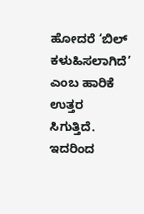ಹೋದರೆ ‘ಬಿಲ್ ಕಳುಹಿಸಲಾಗಿದೆ’ ಎಂಬ ಹಾರಿಕೆ ಉತ್ತರ ಸಿಗುತ್ತಿದೆ. ಇದರಿಂದ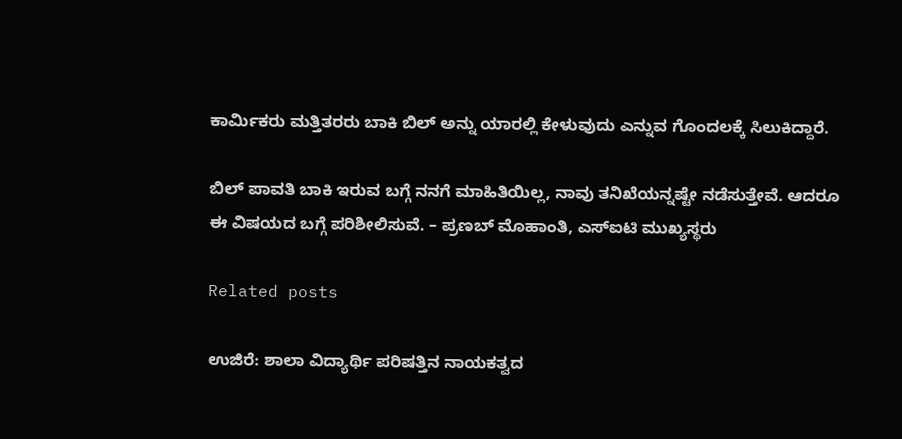ಕಾರ್ಮಿಕರು ಮತ್ತಿತರರು ಬಾಕಿ ಬಿಲ್ ಅನ್ನು ಯಾರಲ್ಲಿ ಕೇಳುವುದು ಎನ್ನುವ ಗೊಂದಲಕ್ಕೆ ಸಿಲುಕಿದ್ದಾರೆ.

ಬಿಲ್‌ ಪಾವತಿ ಬಾಕಿ ಇರುವ ಬಗ್ಗೆ ನನಗೆ ಮಾಹಿತಿಯಿಲ್ಲ, ನಾವು ತನಿಖೆಯನ್ನಷ್ಟೇ ನಡೆಸುತ್ತೇವೆ. ಆದರೂ ಈ ವಿಷಯದ ಬಗ್ಗೆ ಪರಿಶೀಲಿಸುವೆ. – ಪ್ರಣಬ್ ಮೊಹಾಂತಿ, ಎಸ್‌ಐಟಿ ಮುಖ್ಯಸ್ಥರು

Related posts

ಉಜಿರೆ: ಶಾಲಾ ವಿದ್ಯಾರ್ಥಿ ಪರಿಷತ್ತಿನ ನಾಯಕತ್ವದ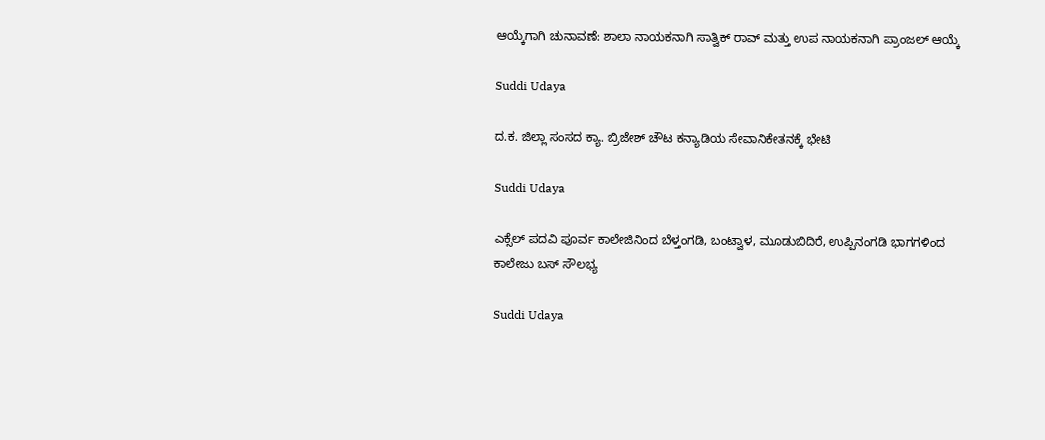ಆಯ್ಕೆಗಾಗಿ ಚುನಾವಣೆ: ಶಾಲಾ ನಾಯಕನಾಗಿ ಸಾತ್ವಿಕ್ ರಾವ್ ಮತ್ತು ಉಪ ನಾಯಕನಾಗಿ ಪ್ರಾಂಜಲ್ ಆಯ್ಕೆ

Suddi Udaya

ದ.ಕ. ಜಿಲ್ಲಾ ಸಂಸದ ಕ್ಯಾ. ಬ್ರಿಜೇಶ್ ಚೌಟ ಕನ್ಯಾಡಿಯ ಸೇವಾನಿಕೇತನಕ್ಕೆ ಭೇಟಿ

Suddi Udaya

ಎಕ್ಸೆಲ್ ಪದವಿ ಪೂರ್ವ ಕಾಲೇಜಿನಿಂದ ಬೆಳ್ತಂಗಡಿ, ಬಂಟ್ವಾಳ, ಮೂಡುಬಿದಿರೆ, ಉಪ್ಪಿನಂಗಡಿ ಭಾಗಗಳಿಂದ ಕಾಲೇಜು ಬಸ್ ಸೌಲಭ್ಯ

Suddi Udaya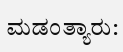ಮಡಂತ್ಯಾರು: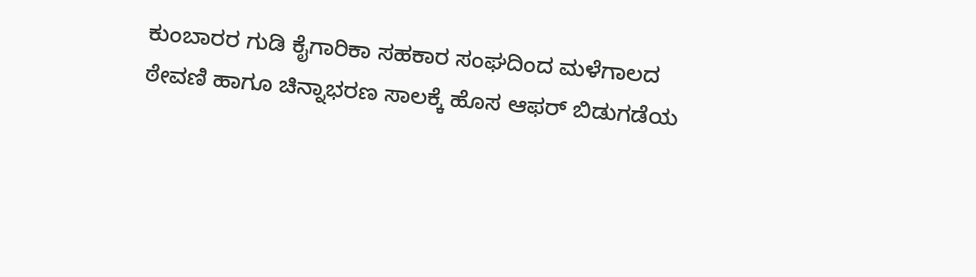ಕುಂಬಾರರ ಗುಡಿ ಕೈಗಾರಿಕಾ ಸಹಕಾರ ಸಂಘದಿಂದ ಮಳೆಗಾಲದ ಠೇವಣಿ ಹಾಗೂ ಚಿನ್ನಾಭರಣ ಸಾಲಕ್ಕೆ ಹೊಸ ಆಫರ್ ಬಿಡುಗಡೆಯ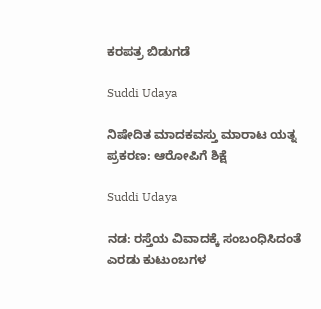ಕರಪತ್ರ ಬಿಡುಗಡೆ

Suddi Udaya

ನಿಷೇದಿತ ಮಾದಕವಸ್ತು ಮಾರಾಟ ಯತ್ನ ಪ್ರಕರಣ: ಆರೋಪಿಗೆ ಶಿಕ್ಷೆ

Suddi Udaya

ನಡ: ರಸ್ತೆಯ ವಿವಾದಕ್ಕೆ ಸಂಬಂಧಿಸಿದಂತೆ ಎರಡು ಕುಟುಂಬಗಳ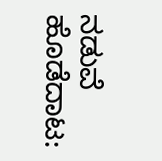ನಡುವೆ ಹೊಡೆದಾಟ: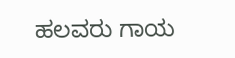ಹಲವರು ಗಾಯ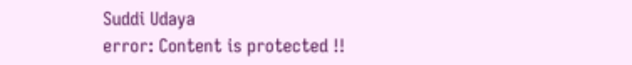Suddi Udaya
error: Content is protected !!